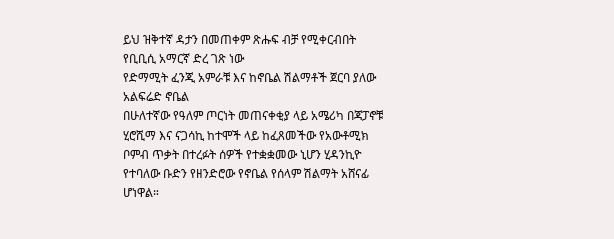ይህ ዝቅተኛ ዳታን በመጠቀም ጽሑፍ ብቻ የሚቀርብበት የቢቢሲ አማርኛ ድረ ገጽ ነው
የድማሚት ፈንጂ አምራቹ እና ከኖቤል ሽልማቶች ጀርባ ያለው አልፍሬድ ኖቤል
በሁለተኛው የዓለም ጦርነት መጠናቀቂያ ላይ አሜሪካ በጃፓኖቹ ሂሮሺማ እና ናጋሳኪ ከተሞች ላይ ከፈጸመችው የአውቶሚክ ቦምብ ጥቃት በተረፉት ሰዎች የተቋቋመው ኒሆን ሂዳንኪዮ የተባለው ቡድን የዘንድሮው የኖቤል የሰላም ሽልማት አሸናፊ ሆነዋል።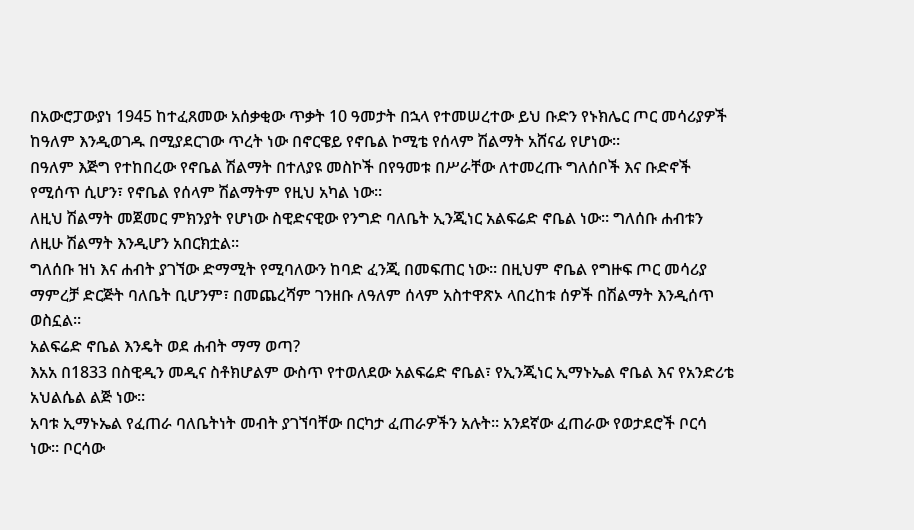በአውሮፓውያነ 1945 ከተፈጸመው አሰቃቂው ጥቃት 10 ዓመታት በኋላ የተመሠረተው ይህ ቡድን የኑክሌር ጦር መሳሪያዎች ከዓለም እንዲወገዱ በሚያደርገው ጥረት ነው በኖርዌይ የኖቤል ኮሚቴ የሰላም ሽልማት አሸናፊ የሆነው።
በዓለም እጅግ የተከበረው የኖቤል ሽልማት በተለያዩ መስኮች በየዓመቱ በሥራቸው ለተመረጡ ግለሰቦች እና ቡድኖች የሚሰጥ ሲሆን፣ የኖቤል የሰላም ሽልማትም የዚህ አካል ነው።
ለዚህ ሽልማት መጀመር ምክንያት የሆነው ስዊድናዊው የንግድ ባለቤት ኢንጂነር አልፍሬድ ኖቤል ነው። ግለሰቡ ሐብቱን ለዚሁ ሽልማት እንዲሆን አበርክቷል።
ግለሰቡ ዝነ እና ሐብት ያገኘው ድማሚት የሚባለውን ከባድ ፈንጂ በመፍጠር ነው። በዚህም ኖቤል የግዙፍ ጦር መሳሪያ ማምረቻ ድርጅት ባለቤት ቢሆንም፣ በመጨረሻም ገንዘቡ ለዓለም ሰላም አስተዋጽኦ ላበረከቱ ሰዎች በሽልማት እንዲሰጥ ወስኗል።
አልፍሬድ ኖቤል እንዴት ወደ ሐብት ማማ ወጣ?
እአአ በ1833 በስዊዲን መዲና ስቶክሆልም ውስጥ የተወለደው አልፍሬድ ኖቤል፣ የኢንጂነር ኢማኑኤል ኖቤል እና የአንድሪቴ አህልሴል ልጅ ነው።
አባቱ ኢማኑኤል የፈጠራ ባለቤትነት መብት ያገኘባቸው በርካታ ፈጠራዎችን አሉት። አንደኛው ፈጠራው የወታደሮች ቦርሳ ነው። ቦርሳው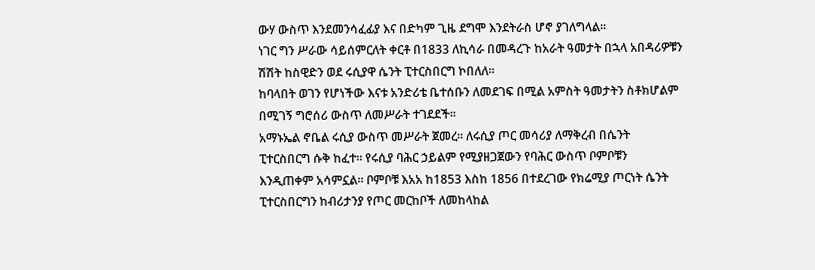ውሃ ውስጥ እንደመንሳፈፊያ እና በድካም ጊዜ ደግሞ እንደትራስ ሆኖ ያገለግላል።
ነገር ግን ሥራው ሳይሰምርለት ቀርቶ በ1833 ለኪሳራ በመዳረጉ ከአራት ዓመታት በኋላ አበዳሪዎቹን ሽሽት ከስዊድን ወደ ሩሲያዋ ሴንት ፒተርስበርግ ኮበለለ።
ከባላበት ወገን የሆነችው እናቱ አንድሪቴ ቤተሰቡን ለመደገፍ በሚል አምስት ዓመታትን ስቶክሆልም በሚገኝ ግሮሰሪ ውስጥ ለመሥራት ተገደደች።
አማኑኤል ኖቤል ሩሲያ ውስጥ መሥራት ጀመረ። ለሩሲያ ጦር መሳሪያ ለማቅረብ በሴንት ፒተርስበርግ ሱቅ ከፈተ። የሩሲያ ባሕር ኃይልም የሚያዘጋጀውን የባሕር ውስጥ ቦምቦቹን እንዲጠቀም አሳምኗል። ቦምቦቹ እአአ ከ1853 እስከ 1856 በተደረገው የክሬሚያ ጦርነት ሴንት ፒተርስበርግን ከብሪታንያ የጦር መርከቦች ለመከላከል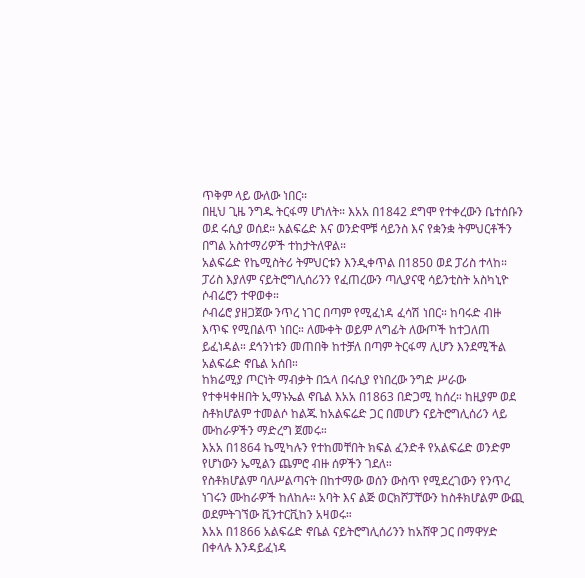ጥቅም ላይ ውለው ነበር።
በዚህ ጊዜ ንግዱ ትርፋማ ሆነለት። እአአ በ1842 ደግሞ የተቀረውን ቤተሰቡን ወደ ሩሲያ ወሰደ። አልፍሬድ እና ወንድሞቹ ሳይንስ እና የቋንቋ ትምህርቶችን በግል አስተማሪዎች ተከታትለዋል።
አልፍሬድ የኬሚስትሪ ትምህርቱን እንዲቀጥል በ1850 ወደ ፓሪስ ተላከ። ፓሪስ እያለም ናይትሮግሊሰሪንን የፈጠረውን ጣሊያናዊ ሳይንቲስት አስካኒዮ ሶብሬሮን ተዋወቀ።
ሶብሬሮ ያዘጋጀው ንጥረ ነገር በጣም የሚፈነዳ ፈሳሽ ነበር። ከባሩድ ብዙ እጥፍ የሚበልጥ ነበር። ለሙቀት ወይም ለግፊት ለውጦች ከተጋለጠ ይፈነዳል። ደኅንነቱን መጠበቅ ከተቻለ በጣም ትርፋማ ሊሆን እንደሚችል አልፍሬድ ኖቤል አሰበ።
ከክሬሚያ ጦርነት ማብቃት በኋላ በሩሲያ የነበረው ንግድ ሥራው የተቀዛቀዘበት ኢማኑኤል ኖቤል እአአ በ1863 በድጋሚ ከሰረ። ከዚያም ወደ ስቶክሆልም ተመልሶ ከልጁ ከአልፍሬድ ጋር በመሆን ናይትሮግሊሰሪን ላይ ሙከራዎችን ማድረግ ጀመሩ።
እአአ በ1864 ኬሚካሉን የተከመቸበት ክፍል ፈንድቶ የአልፍሬድ ወንድም የሆነውን ኤሚልን ጨምሮ ብዙ ሰዎችን ገደለ።
የስቶክሆልም ባለሥልጣናት በከተማው ወሰን ውስጥ የሚደረገውን የንጥረ ነገሩን ሙከራዎች ከለከሉ። አባት እና ልጅ ወርክሾፓቸውን ከስቶክሆልም ውጪ ወደምትገኘው ቪንተርቪከን አዛወሩ።
እአአ በ1866 አልፍሬድ ኖቤል ናይትሮግሊሰሪንን ከአሸዋ ጋር በማዋሃድ በቀላሉ እንዳይፈነዳ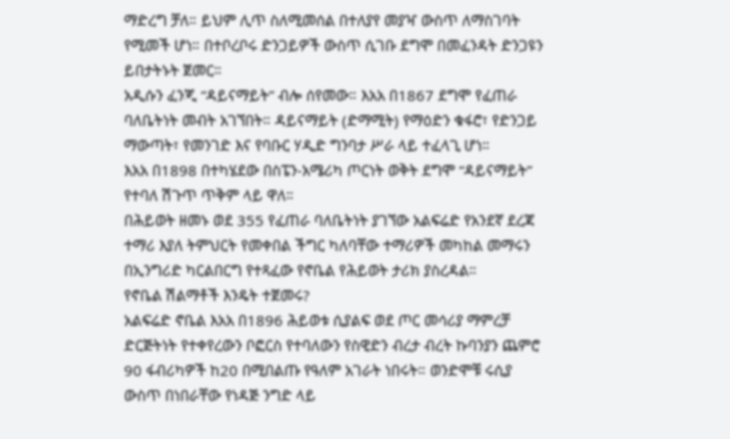ማድረግ ቻለ። ይህም ሊጥ ስለሚመሰል በተለያየ መያዣ ውስጥ ለማስገባት የሚመች ሆነ። በተቦረቦሩ ድንጋይዎች ውስጥ ሲገቡ ደግሞ በመፈንዳት ድንጋዩን ይበታትኑት ጀመር።
አዲሱን ፈንጂ “ዳይናማይት” ብሎ ሰየመው። እአአ በ1867 ደግሞ የፈጠራ ባለቤትነት መብት አገኘበት። ዳይናማይት (ድማሚት) የማዕድን ቁፋሮ፣ የድንጋይ ማውጣት፣ የመንገድ እና የባቡር ሃዲድ ግንባታ ሥራ ላይ ተፈላጊ ሆነ።
እአአ በ1898 በተካሄደው በስፔን-አሜሪካ ጦርነት ወቅት ደግሞ “ዳይናማይት” የተባለ ሽጉጥ ጥቅም ላይ ዋለ።
በሕይወት ዘመኑ ወደ 355 የፈጠራ ባለቤትነት ያገኘው አልፍሬድ የአንደኛ ደረጃ ተማሪ እያለ ትምህርት የመቀበል ችግር ካለባቸው ተማሪዎች መካከል መማሩን በኢንግሪድ ካርልበርግ የተጻፈው የኖቤል የሕይወት ታሪክ ያስረዳል።
የኖቤል ሽልማቶች እንዴት ተጀመሩ?
አልፍሬድ ኖቤል እአአ በ1896 ሕይወቱ ሲያልፍ ወደ ጦር መሳሪያ ማምረቻ ድርጅትነት የተቀየረውን ቦፎርስ የተባለውን የስዊድን ብረታ ብረት ኩባንያን ጨምሮ 90 ፋብሪካዎች ከ20 በሚበልጡ የዓለም አገራት ነበሩት። ወንድሞቹ ሩሲያ ውስጥ በነበራቸው የነዳጅ ንግድ ላይ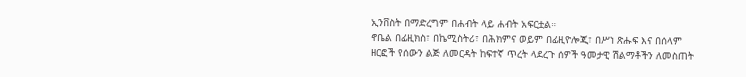ኢንቨስት በማድረግም በሐብት ላይ ሐብት አፍርቷል።
ኖቤል በፊዚክስ፣ በኬሚስትሪ፣ በሕክምና ወይም በፊዚዮሎጂ፣ በሥነ ጽሑፍ እና በሰላም ዘርፎች የሰውን ልጅ ለመርዳት ከፍተኛ ጥረት ላደረጉ ሰዎች ዓመታዊ ሽልማቶችን ለመስጠት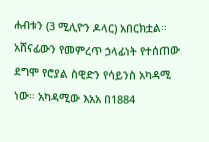ሐብቱን (3 ሚሊዮን ዶላር) አበርክቷል።
አሸናፊውን የመምረጥ ኃላፊነት የተሰጠው ደግሞ የሮያል ስዊድን የሳይንስ አካዳሚ ነው። አካዳሚው እአአ በ1884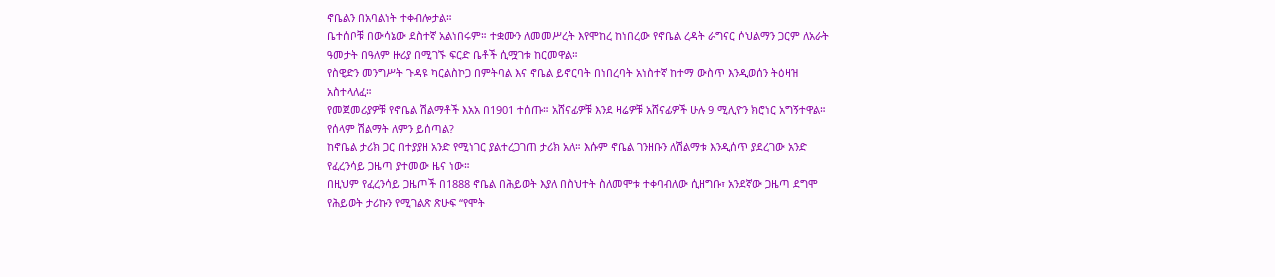ኖቤልን በአባልነት ተቀብሎታል።
ቤተሰቦቹ በውሳኔው ደስተኛ አልነበሩም። ተቋሙን ለመመሥረት እየሞከረ ከነበረው የኖቤል ረዳት ራግናር ሶህልማን ጋርም ለአራት ዓመታት በዓለም ዙሪያ በሚገኙ ፍርድ ቤቶች ሲሟገቱ ከርመዋል።
የስዊድን መንግሥት ጉዳዩ ካርልስኮጋ በምትባል እና ኖቤል ይኖርባት በነበረባት አነስተኛ ከተማ ውስጥ እንዲወሰን ትዕዛዝ አስተላለፈ።
የመጀመሪያዎቹ የኖቤል ሽልማቶች እአአ በ1901 ተሰጡ። አሸናፊዎቹ እንደ ዛሬዎቹ አሸናፊዎች ሁሉ 9 ሚሊዮን ክሮነር አግኝተዋል።
የሰላም ሽልማት ለምን ይሰጣል?
ከኖቤል ታሪክ ጋር በተያያዘ አንድ የሚነገር ያልተረጋገጠ ታሪክ አለ። እሱም ኖቤል ገንዘቡን ለሽልማቱ እንዲሰጥ ያደረገው አንድ የፈረንሳይ ጋዜጣ ያተመው ዜና ነው።
በዚህም የፈረንሳይ ጋዜጦች በ1888 ኖቤል በሕይወት እያለ በስህተት ስለመሞቱ ተቀባብለው ሲዘግቡ፣ አንደኛው ጋዜጣ ደግሞ የሕይወት ታሪኩን የሚገልጽ ጽሁፍ “የሞት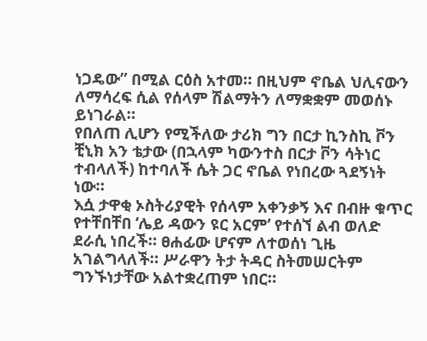ነጋዴው” በሚል ርዕስ አተመ። በዚህም ኖቤል ህሊናውን ለማሳረፍ ሲል የሰላም ሽልማትን ለማቋቋም መወሰኑ ይነገራል።
የበለጠ ሊሆን የሚችለው ታሪክ ግን በርታ ኪንስኪ ቮን ቺኒክ አን ቴታው (በኋላም ካውንተስ በርታ ቮን ሳትነር ተብላለች) ከተባለች ሴት ጋር ኖቤል የነበረው ጓደኝነት ነው።
እሷ ታዋቂ ኦስትሪያዊት የሰላም አቀንቃኝ እና በብዙ ቁጥር የተቸበቸበ ‘ሌይ ዳውን ዩር አርም’ የተሰኘ ልብ ወለድ ደራሲ ነበረች። ፀሐፊው ሆናም ለተወሰነ ጊዜ አገልግላለች። ሥራዋን ትታ ትዳር ስትመሠርትም ግንኙነታቸው አልተቋረጠም ነበር።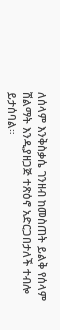ለሰላም እንቅስቃሴ ገንዘብ ከመስጠት ይልቅ የሰላም ሽልማት እንዲያዘጋጅ ተጽዕኖ አድርጋበታለች ተብሎ ይታሰባል።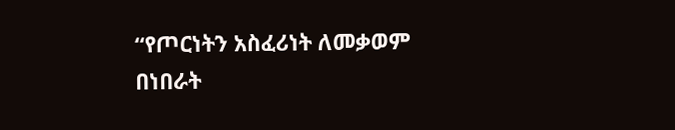“የጦርነትን አስፈሪነት ለመቃወም በነበራት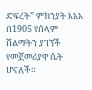ድፍረት” ምክንያት እአአ በ1905 የሰላም ሽልማትን ያገኘች የመጀመሪያዋ ሴት ሆናለች።